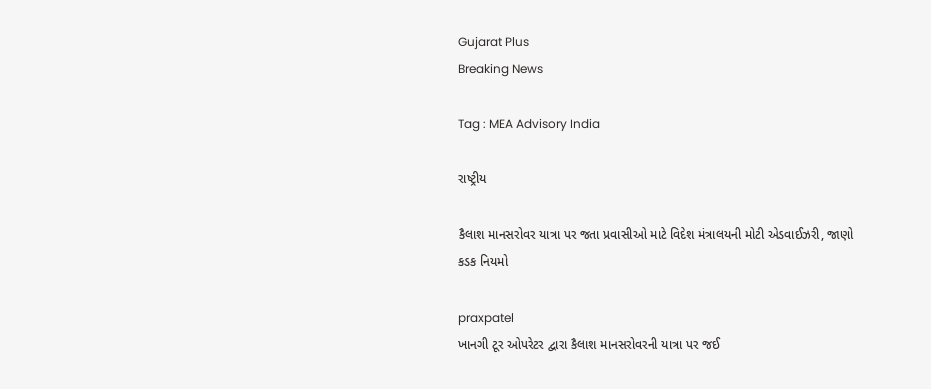Gujarat Plus
Breaking News

Tag : MEA Advisory India

રાષ્ટ્રીય

કૈલાશ માનસરોવર યાત્રા પર જતા પ્રવાસીઓ માટે વિદેશ મંત્રાલયની મોટી એડવાઈઝરી, જાણો કડક નિયમો

praxpatel
ખાનગી ટૂર ઓપરેટર દ્વારા કૈલાશ માનસરોવરની યાત્રા પર જઈ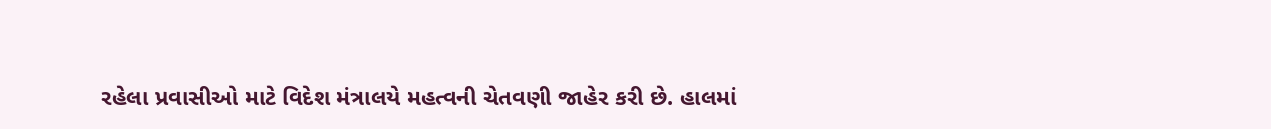રહેલા પ્રવાસીઓ માટે વિદેશ મંત્રાલયે મહત્વની ચેતવણી જાહેર કરી છે. હાલમાં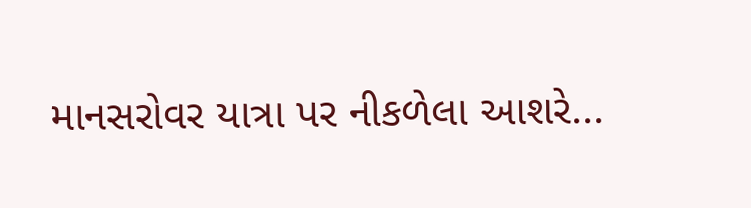માનસરોવર યાત્રા પર નીકળેલા આશરે...